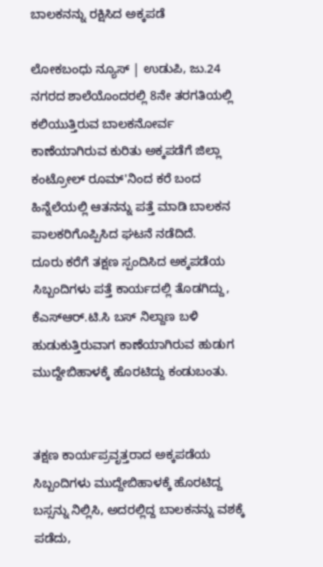ಬಾಲಕನನ್ನು ರಕ್ಷಿಸಿದ ಅಕ್ಕಪಡೆ

ಲೋಕಬಂಧು ನ್ಯೂಸ್ | ಉಡುಪಿ, ಜು.24
ನಗರದ ಶಾಲೆಯೊಂದರಲ್ಲಿ 8ನೇ ತರಗತಿಯಲ್ಲಿ ಕಲಿಯುತ್ತಿರುವ ಬಾಲಕನೋರ್ವ ಕಾಣೆಯಾಗಿರುವ ಕುರಿತು ಅಕ್ಕಪಡೆಗೆ ಜಿಲ್ಲಾ ಕಂಟ್ರೋಲ್ ರೂಮ್'ನಿಂದ ಕರೆ ಬಂದ ಹಿನ್ನೆಲೆಯಲ್ಲಿ ಆತನನ್ನು ಪತ್ತೆ ಮಾಡಿ ಬಾಲಕನ ಪಾಲಕರಿಗೊಪ್ಪಿಸಿದ ಘಟನೆ ನಡೆದಿದೆ.
ದೂರು ಕರೆಗೆ ತಕ್ಷಣ ಸ್ಪಂದಿಸಿದ ಅಕ್ಕಪಡೆಯ ಸಿಬ್ಬಂದಿಗಳು ಪತ್ತೆ ಕಾರ್ಯದಲ್ಲಿ ತೊಡಗಿದ್ದು, ಕೆಎಸ್ಆರ್.ಟಿ.ಸಿ ಬಸ್ ನಿಲ್ದಾಣ ಬಳಿ ಹುಡುಕುತ್ತಿರುವಾಗ ಕಾಣೆಯಾಗಿರುವ ಹುಡುಗ ಮುದ್ದೇಬಿಹಾಳಕ್ಕೆ ಹೊರಟಿದ್ದು ಕಂಡುಬಂತು.


ತಕ್ಷಣ ಕಾರ್ಯಪ್ರವೃತ್ತರಾದ ಅಕ್ಕಪಡೆಯ ಸಿಬ್ಬಂದಿಗಳು ಮುದ್ದೇಬಿಹಾಳಕ್ಕೆ ಹೊರಟಿದ್ದ ಬಸ್ಸನ್ನು ನಿಲ್ಲಿಸಿ, ಅದರಲ್ಲಿದ್ದ ಬಾಲಕನನ್ನು ವಶಕ್ಕೆ ಪಡೆದು,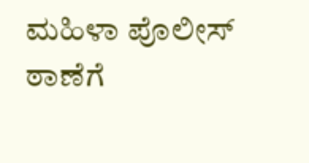ಮಹಿಳಾ ಪೊಲೀಸ್ ಠಾಣೆಗೆ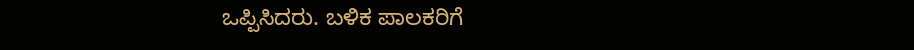ಒಪ್ಪಿಸಿದರು. ಬಳಿಕ ಪಾಲಕರಿಗೆ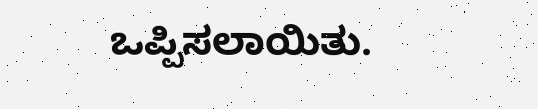ಒಪ್ಪಿಸಲಾಯಿತು.